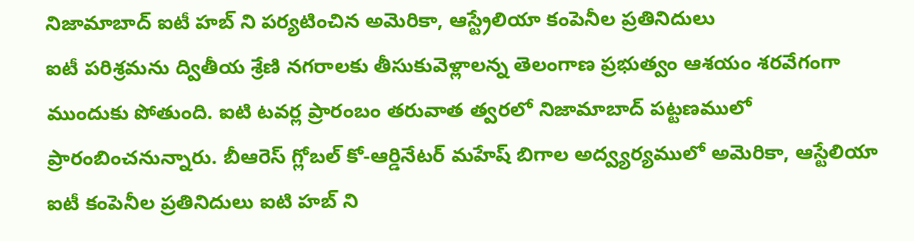నిజామాబాద్ ఐటీ హబ్ ని పర్యటించిన అమెరికా, ఆస్ట్రేలియా కంపెనీల ప్రతినిదులు
ఐటీ పరిశ్రమను ద్వితీయ శ్రేణి నగరాలకు తీసుకువెళ్లాలన్న తెలంగాణ ప్రభుత్వం ఆశయం శరవేగంగా ముందుకు పోతుంది. ఐటి టవర్ల ప్రారంబం తరువాత త్వరలో నిజామాబాద్ పట్టణములో ప్రారంబించనున్నారు. బీఆరెస్ గ్లోబల్ కో-ఆర్డినేటర్ మహేష్ బిగాల అద్వ్యర్యములో అమెరికా, ఆస్టేలియా ఐటీ కంపెనీల ప్రతినిదులు ఐటి హబ్ ని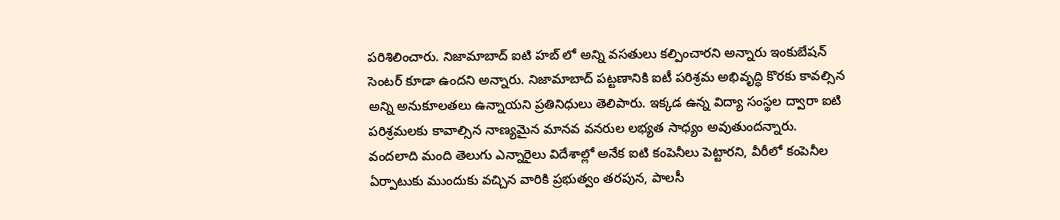పరిశిలించారు. నిజామాబాద్ ఐటి హబ్ లో అన్ని వసతులు కల్పించారని అన్నారు ఇంకుబేషన్ సెంటర్ కూడా ఉందని అన్నారు. నిజామాబాద్ పట్టణానికి ఐటీ పరిశ్రమ అభివృద్ధి కొరకు కావల్సిన అన్ని అనుకూలతలు ఉన్నాయని ప్రతినిధులు తెలిపారు. ఇక్కడ ఉన్న విద్యా సంస్థల ద్వారా ఐటి పరిశ్రమలకు కావాల్సిన నాణ్యమైన మానవ వనరుల లభ్యత సాధ్యం అవుతుందన్నారు.
వందలాది మంది తెలుగు ఎన్నారైలు విదేశాల్లో అనేక ఐటి కంపెనీలు పెట్టారని, వీరీలో కంపెనీల ఏర్పాటుకు ముందుకు వచ్చిన వారికి ప్రభుత్వం తరపున, పాలసీ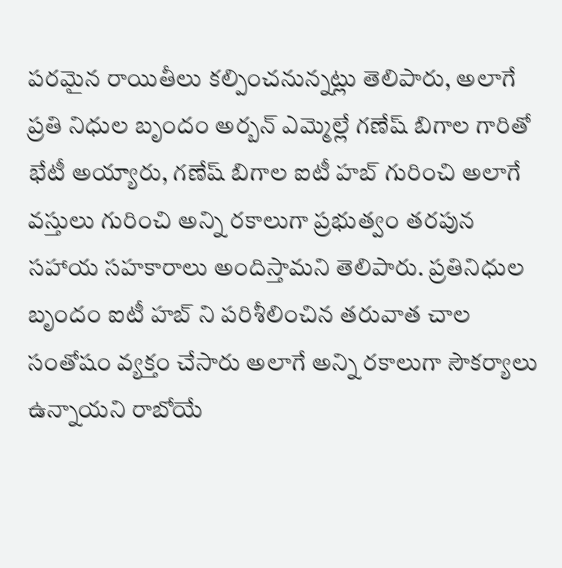పరమైన రాయితీలు కల్పించనున్నట్లు తెలిపారు, అలాగే ప్రతి నిధుల బృందం అర్బన్ ఎమ్మెల్లే గణేష్ బిగాల గారితో భేటీ అయ్యారు, గణేష్ బిగాల ఐటీ హబ్ గురించి అలాగే వస్తులు గురించి అన్ని రకాలుగా ప్రభుత్వం తరపున సహాయ సహకారాలు అందిస్తామని తెలిపారు. ప్రతినిధుల బృందం ఐటీ హబ్ ని పరిశీలించిన తరువాత చాల సంతోషం వ్యక్తం చేసారు అలాగే అన్ని రకాలుగా సౌకర్యాలు ఉన్నాయని రాబోయే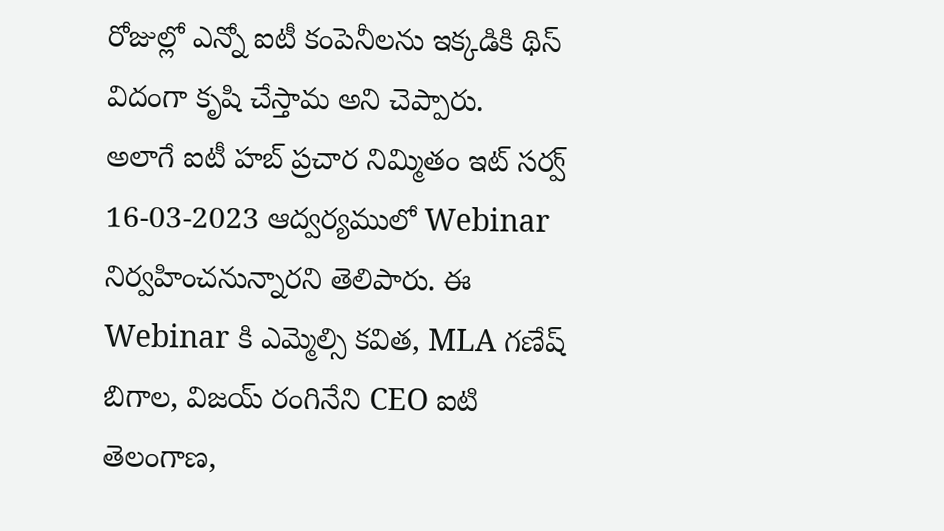రోజుల్లో ఎన్నో ఐటీ కంపెనీలను ఇక్కడికి థిస్ విదంగా కృషి చేస్తామ అని చెప్పారు.
అలాగే ఐటీ హబ్ ప్రచార నిమ్మితం ఇట్ సర్వ్ 16-03-2023 ఆద్వర్యములో Webinar నిర్వహించనున్నారని తెలిపారు. ఈ Webinar కి ఎమ్మెల్సి కవిత, MLA గణేష్ బిగాల, విజయ్ రంగినేని CEO ఐటి తెలంగాణ,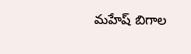మహేష్ బిగాల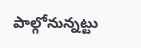పాల్గోనున్నట్టు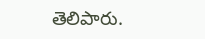తెలిపారు.